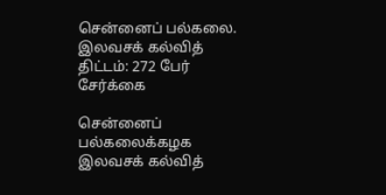சென்னைப் பல்கலை. இலவசக் கல்வித் திட்டம்: 272 பேர் சேர்க்கை

சென்னைப் பல்கலைக்கழக இலவசக் கல்வித்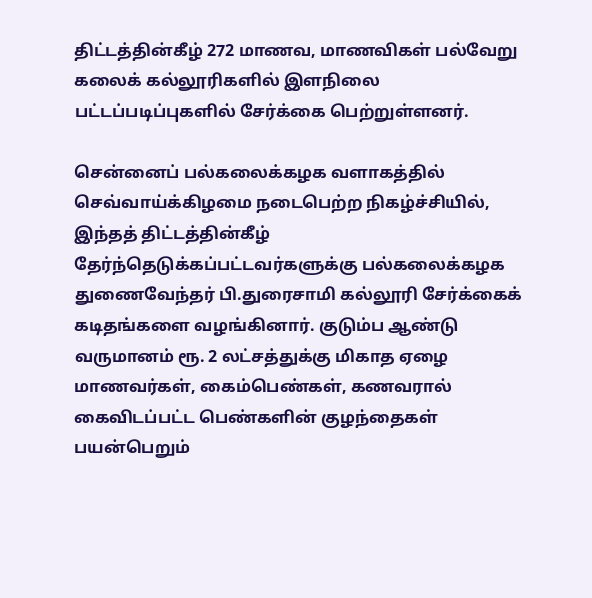திட்டத்தின்கீழ் 272 மாணவ, மாணவிகள் பல்வேறு கலைக் கல்லூரிகளில் இளநிலை பட்டப்படிப்புகளில் சேர்க்கை பெற்றுள்ளனர்.

சென்னைப் பல்கலைக்கழக வளாகத்தில் செவ்வாய்க்கிழமை நடைபெற்ற நிகழ்ச்சியில், இந்தத் திட்டத்தின்கீழ் தேர்ந்தெடுக்கப்பட்டவர்களுக்கு பல்கலைக்கழக துணைவேந்தர் பி.துரைசாமி கல்லூரி சேர்க்கைக் கடிதங்களை வழங்கினார். குடும்ப ஆண்டு வருமானம் ரூ. 2 லட்சத்துக்கு மிகாத ஏழை மாணவர்கள், கைம்பெண்கள், கணவரால் கைவிடப்பட்ட பெண்களின் குழந்தைகள் பயன்பெறும்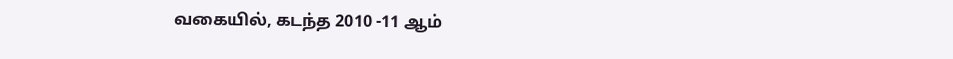வகையில், கடந்த 2010 -11 ஆம்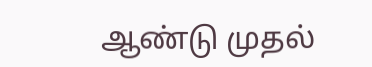ஆண்டு முதல்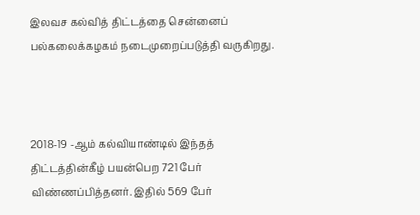இலவச கல்வித் திட்டத்தை சென்னைப் பல்கலைக்கழகம் நடைமுறைப்படுத்தி வருகிறது.



2018-19 -ஆம் கல்வியாண்டில் இந்தத் திட்டத்தின்கீழ் பயன்பெற 721 பேர் விண்ணப்பித்தனர். இதில் 569 பேர்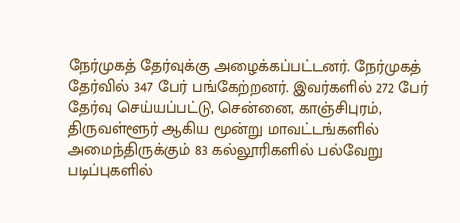நேர்முகத் தேர்வுக்கு அழைக்கப்பட்டனர். நேர்முகத் தேர்வில் 347 பேர் பங்கேற்றனர். இவர்களில் 272 பேர் தேர்வு செய்யப்பட்டு, சென்னை, காஞ்சிபுரம், திருவள்ளூர் ஆகிய மூன்று மாவட்டங்களில் அமைந்திருக்கும் 83 கல்லூரிகளில் பல்வேறு படிப்புகளில்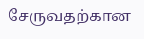சேருவதற்கான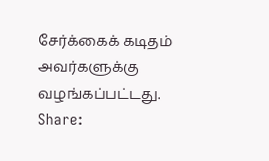சேர்க்கைக் கடிதம் அவர்களுக்கு வழங்கப்பட்டது.
Share: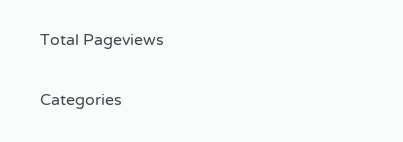Total Pageviews

Categories